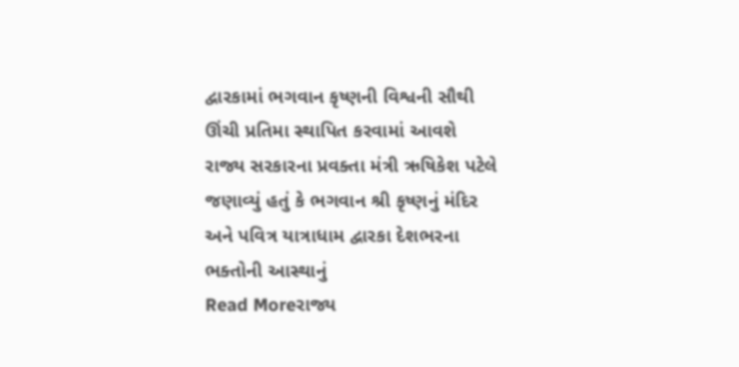દ્વારકામાં ભગવાન કૃષ્ણની વિશ્વની સૌથી ઊંચી પ્રતિમા સ્થાપિત કરવામાં આવશે
રાજ્ય સરકારના પ્રવક્તા મંત્રી ઋષિકેશ પટેલે જણાવ્યું હતું કે ભગવાન શ્રી કૃષ્ણનું મંદિર અને પવિત્ર યાત્રાધામ દ્વારકા દેશભરના ભક્તોની આસ્થાનું
Read Moreરાજ્ય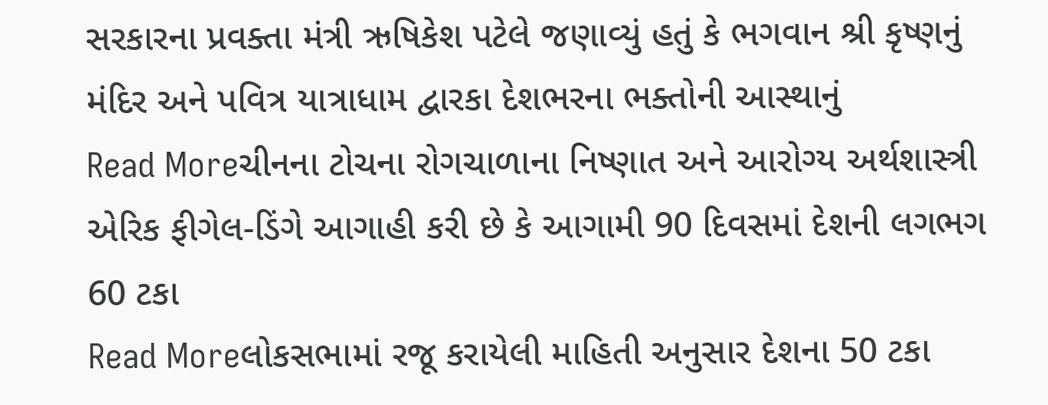સરકારના પ્રવક્તા મંત્રી ઋષિકેશ પટેલે જણાવ્યું હતું કે ભગવાન શ્રી કૃષ્ણનું મંદિર અને પવિત્ર યાત્રાધામ દ્વારકા દેશભરના ભક્તોની આસ્થાનું
Read Moreચીનના ટોચના રોગચાળાના નિષ્ણાત અને આરોગ્ય અર્થશાસ્ત્રી એરિક ફીગેલ-ડિંગે આગાહી કરી છે કે આગામી 90 દિવસમાં દેશની લગભગ 60 ટકા
Read Moreલોકસભામાં રજૂ કરાયેલી માહિતી અનુસાર દેશના 50 ટકા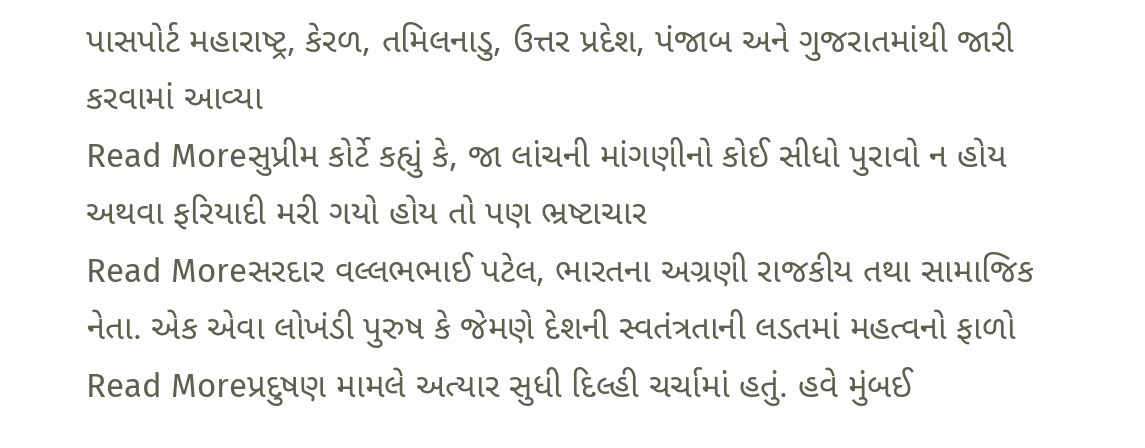પાસપોર્ટ મહારાષ્ટ્ર, કેરળ, તમિલનાડુ, ઉત્તર પ્રદેશ, પંજાબ અને ગુજરાતમાંથી જારી કરવામાં આવ્યા
Read Moreસુપ્રીમ કોર્ટે કહ્યું કે, જા લાંચની માંગણીનો કોઈ સીધો પુરાવો ન હોય અથવા ફરિયાદી મરી ગયો હોય તો પણ ભ્રષ્ટાચાર
Read Moreસરદાર વલ્લભભાઈ પટેલ, ભારતના અગ્રણી રાજકીય તથા સામાજિક નેતા. એક એવા લોખંડી પુરુષ કે જેમણે દેશની સ્વતંત્રતાની લડતમાં મહત્વનો ફાળો
Read Moreપ્રદુષણ મામલે અત્યાર સુધી દિલ્હી ચર્ચામાં હતું. હવે મુંબઈ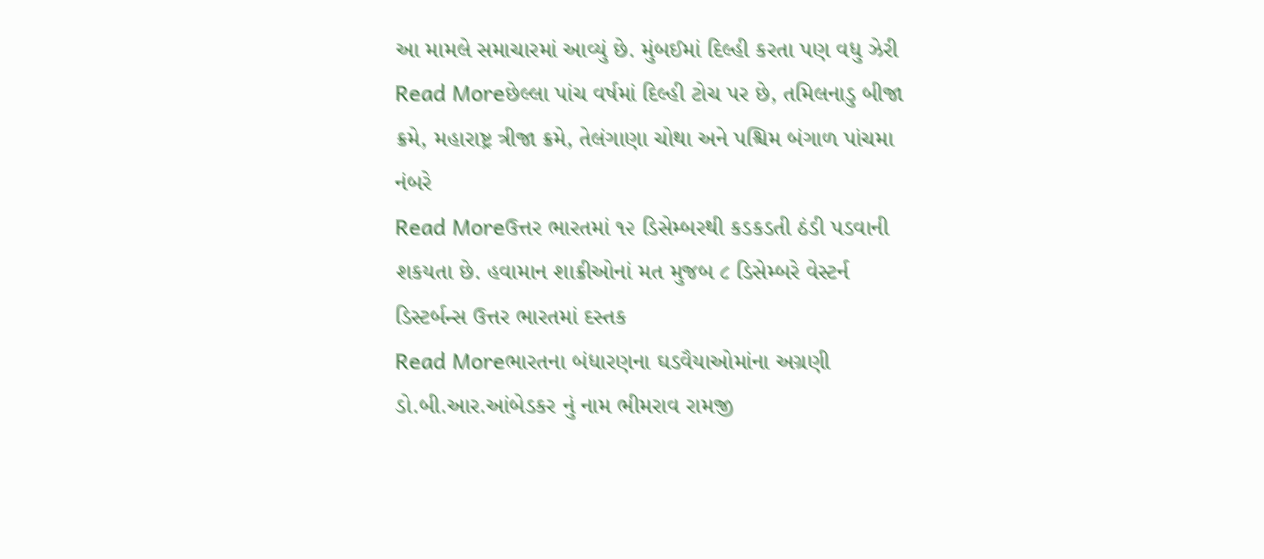આ મામલે સમાચારમાં આવ્યું છે. મુંબઈમાં દિલ્હી કરતા પણ વધુ ઝેરી
Read Moreછેલ્લા પાંચ વર્ષમાં દિલ્હી ટોચ પર છે, તમિલનાડુ બીજા ક્રમે, મહારાષ્ટ્ર ત્રીજા ક્રમે, તેલંગાણા ચોથા અને પશ્ચિમ બંગાળ પાંચમા નંબરે
Read Moreઉત્તર ભારતમાં ૧૨ ડિસેમ્બરથી કડકડતી ઠંડી પડવાની શકયતા છે. હવામાન શાક્રીઓનાં મત મુજબ ૮ ડિસેમ્બરે વેસ્ટર્ન ડિસ્ટર્બન્સ ઉત્તર ભારતમાં દસ્તક
Read Moreભારતના બંધારણના ઘડવૈયાઓમાંના અગ્રણી ડો.બી.આર.આંબેડકર નું નામ ભીમરાવ રામજી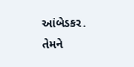આંબેડકર. તેમને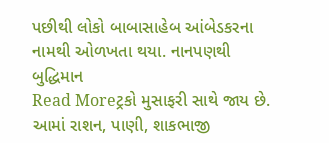પછીથી લોકો બાબાસાહેબ આંબેડકરના નામથી ઓળખતા થયા. નાનપણથી બુદ્ધિમાન
Read Moreટ્રકો મુસાફરી સાથે જાય છે. આમાં રાશન, પાણી, શાકભાજી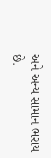અને અન્ય સામાન ભરાય છે.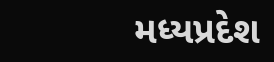મધ્યપ્રદેશ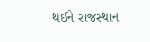થઈને રાજસ્થાન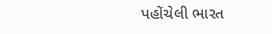પહોંચેલી ભારત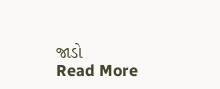જાડો
Read More